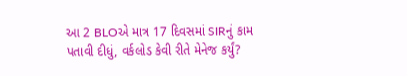આ 2 BLOએ માત્ર 17 દિવસમાં SIRનું કામ પતાવી દીધું, વર્કલોડ કેવી રીતે મેનેજ કર્યું?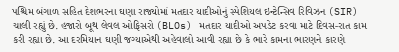પશ્ચિમ બંગાળ સહિત દેશભરના ઘણા રાજ્યોમાં મતદાર યાદીઓનું સ્પેશિયલ ઇન્ટેન્સિવ રિવિઝન (SIR) ચાલી રહ્યું છે. હજારો બૂથ લેવલ ઓફિસરો (BLOs) મતદાર યાદીઓ અપડેટ કરવા માટે દિવસ-રાત કામ કરી રહ્યા છે. આ દરમિયાન ઘણી જગ્યાએથી અહેવાલો આવી રહ્યા છે કે ભારે કામના ભારણને કારણે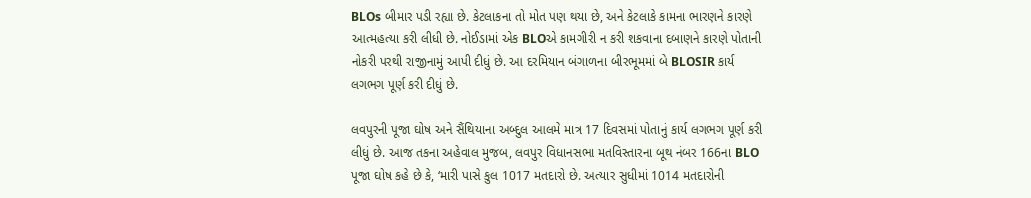BLOs બીમાર પડી રહ્યા છે. કેટલાકના તો મોત પણ થયા છે, અને કેટલાકે કામના ભારણને કારણે આત્મહત્યા કરી લીધી છે. નોઈડામાં એક BLOએ કામગીરી ન કરી શકવાના દબાણને કારણે પોતાની નોકરી પરથી રાજીનામું આપી દીધું છે. આ દરમિયાન બંગાળના બીરભૂમમાં બે BLOSIR કાર્ય લગભગ પૂર્ણ કરી દીધું છે.

લવપુરની પૂજા ઘોષ અને સૈંથિયાના અબ્દુલ આલમે માત્ર 17 દિવસમાં પોતાનું કાર્ય લગભગ પૂર્ણ કરી લીધું છે. આજ તકના અહેવાલ મુજબ, લવપુર વિધાનસભા મતવિસ્તારના બૂથ નંબર 166ના BLO પૂજા ઘોષ કહે છે કે, ‘મારી પાસે કુલ 1017 મતદારો છે. અત્યાર સુધીમાં 1014 મતદારોની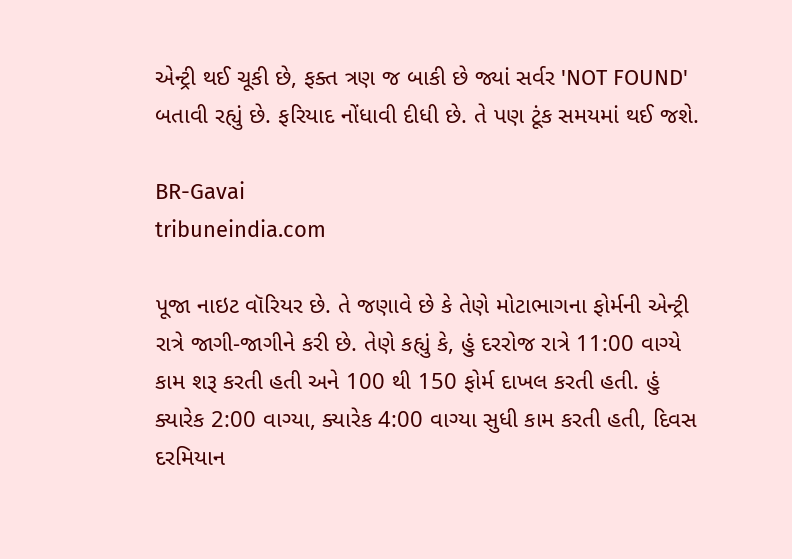એન્ટ્રી થઈ ચૂકી છે, ફક્ત ત્રણ જ બાકી છે જ્યાં સર્વર 'NOT FOUND' બતાવી રહ્યું છે. ફરિયાદ નોંધાવી દીધી છે. તે પણ ટૂંક સમયમાં થઈ જશે.

BR-Gavai
tribuneindia.com

પૂજા નાઇટ વૉરિયર છે. તે જણાવે છે કે તેણે મોટાભાગના ફોર્મની એન્ટ્રી રાત્રે જાગી-જાગીને કરી છે. તેણે કહ્યું કે, હું દરરોજ રાત્રે 11:00 વાગ્યે કામ શરૂ કરતી હતી અને 100 થી 150 ફોર્મ દાખલ કરતી હતી. હું ક્યારેક 2:00 વાગ્યા, ક્યારેક 4:00 વાગ્યા સુધી કામ કરતી હતી, દિવસ દરમિયાન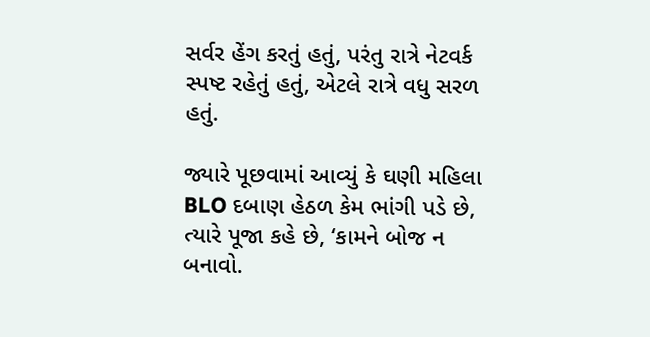સર્વર હેંગ કરતું હતું, પરંતુ રાત્રે નેટવર્ક સ્પષ્ટ રહેતું હતું, એટલે રાત્રે વધુ સરળ હતું.

જ્યારે પૂછવામાં આવ્યું કે ઘણી મહિલા BLO દબાણ હેઠળ કેમ ભાંગી પડે છે, ત્યારે પૂજા કહે છે, ‘કામને બોજ ન બનાવો.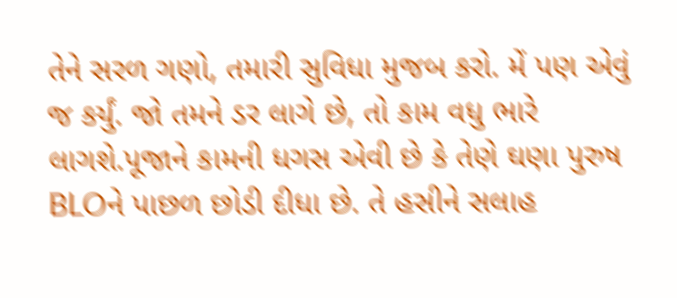તેને સરળ ગણો, તમારી સુવિધા મુજબ કરો. મેં પણ એવું જ કર્યું. જો તમને ડર લાગે છે, તો કામ વધુ ભારે લાગશે.પૂજાને કામની ધગસ એવી છે કે તેણે ઘણા પુરુષ BLOને પાછળ છોડી દીધા છે. તે હસીને સલાહ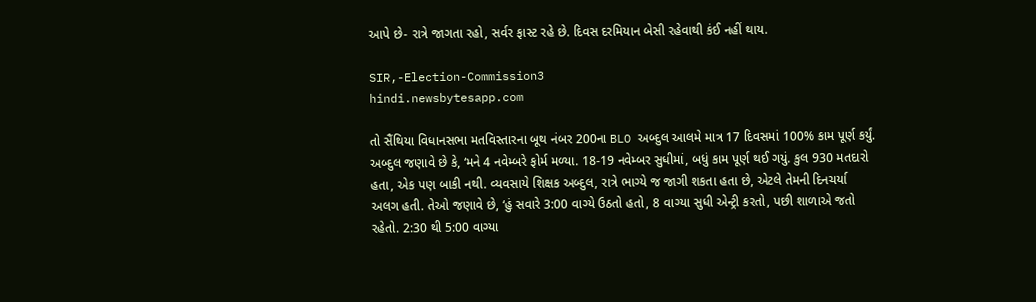આપે છે- રાત્રે જાગતા રહો, સર્વર ફાસ્ટ રહે છે. દિવસ દરમિયાન બેસી રહેવાથી કંઈ નહીં થાય.

SIR,-Election-Commission3
hindi.newsbytesapp.com

તો સૈંથિયા વિધાનસભા મતવિસ્તારના બૂથ નંબર 200ના BLO અબ્દુલ આલમે માત્ર 17 દિવસમાં 100% કામ પૂર્ણ કર્યું. અબ્દુલ જણાવે છે કે, ‘મને 4 નવેમ્બરે ફોર્મ મળ્યા. 18-19 નવેમ્બર સુધીમાં, બધું કામ પૂર્ણ થઈ ગયું. કુલ 930 મતદારો હતા, એક પણ બાકી નથી. વ્યવસાયે શિક્ષક અબ્દુલ, રાત્રે ભાગ્યે જ જાગી શકતા હતા છે, એટલે તેમની દિનચર્યા અલગ હતી. તેઓ જણાવે છે, ‘હું સવારે 3:00 વાગ્યે ઉઠતો હતો, 8 વાગ્યા સુધી એન્ટ્રી કરતો, પછી શાળાએ જતો રહેતો. 2:30 થી 5:00 વાગ્યા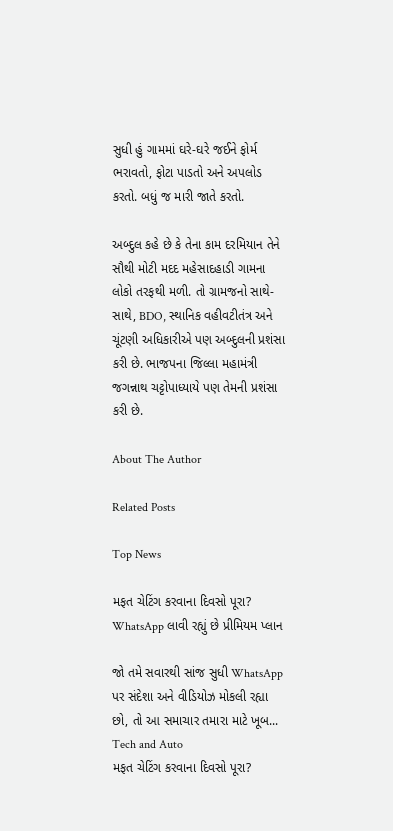સુધી હું ગામમાં ઘરે-ઘરે જઈને ફોર્મ ભરાવતો, ફોટા પાડતો અને અપલોડ કરતો. બધું જ મારી જાતે કરતો.

અબ્દુલ કહે છે કે તેના કામ દરમિયાન તેને સૌથી મોટી મદદ મહેસાદહાડી ગામના લોકો તરફથી મળી. તો ગ્રામજનો સાથે-સાથે, BDO, સ્થાનિક વહીવટીતંત્ર અને ચૂંટણી અધિકારીએ પણ અબ્દુલની પ્રશંસા કરી છે. ભાજપના જિલ્લા મહામંત્રી જગન્નાથ ચટ્ટોપાધ્યાયે પણ તેમની પ્રશંસા કરી છે.

About The Author

Related Posts

Top News

મફત ચેટિંગ કરવાના દિવસો પૂરા? WhatsApp લાવી રહ્યું છે પ્રીમિયમ પ્લાન

જો તમે સવારથી સાંજ સુધી WhatsApp પર સંદેશા અને વીડિયોઝ મોકલી રહ્યા છો, તો આ સમાચાર તમારા માટે ખૂબ...
Tech and Auto
મફત ચેટિંગ કરવાના દિવસો પૂરા?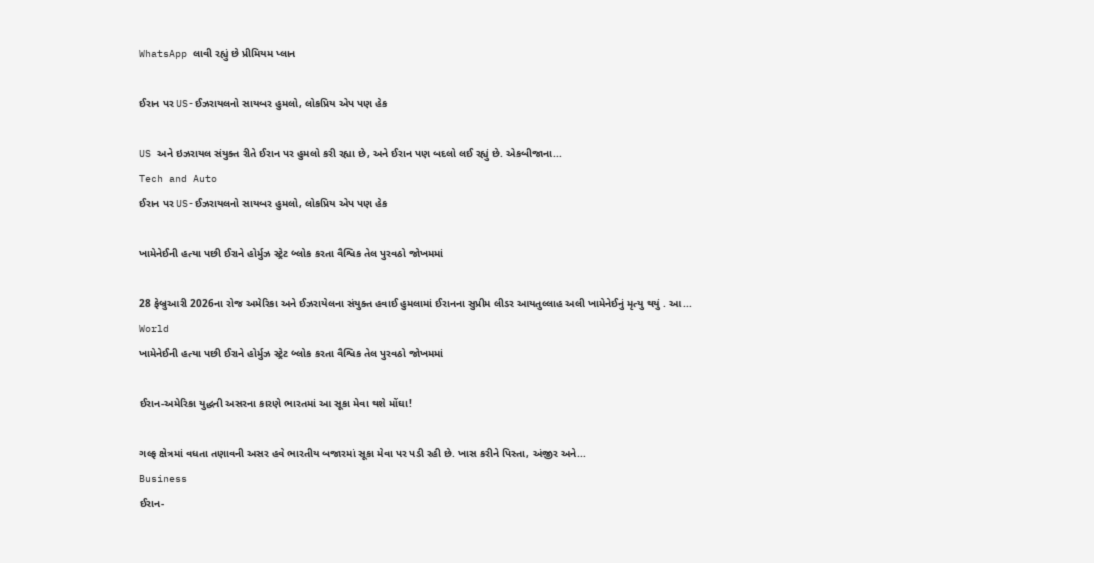WhatsApp લાવી રહ્યું છે પ્રીમિયમ પ્લાન

ઈરાન પર US-ઈઝરાયલનો સાયબર હુમલો, લોકપ્રિય એપ પણ હેક

US અને ઇઝરાયલ સંયુક્ત રીતે ઈરાન પર હુમલો કરી રહ્યા છે, અને ઈરાન પણ બદલો લઈ રહ્યું છે. એકબીજાના...
Tech and Auto
ઈરાન પર US-ઈઝરાયલનો સાયબર હુમલો, લોકપ્રિય એપ પણ હેક

ખામેનેઈની હત્યા પછી ઈરાને હોર્મુઝ સ્ટ્રેટ બ્લોક કરતા વૈશ્વિક તેલ પુરવઠો જોખમમાં

28 ફેબ્રુઆરી 2026ના રોજ અમેરિકા અને ઈઝરાયેલના સંયુક્ત હવાઈ હુમલામાં ઈરાનના સુપ્રીમ લીડર આયતુલ્લાહ અલી ખામેનેઈનું મૃત્યુ થયું . આ...
World
ખામેનેઈની હત્યા પછી ઈરાને હોર્મુઝ સ્ટ્રેટ બ્લોક કરતા વૈશ્વિક તેલ પુરવઠો જોખમમાં

ઈરાન-અમેરિકા યુદ્ધની અસરના કારણે ભારતમાં આ સૂકા મેવા થશે મોંઘા!

ગલ્ફ ક્ષેત્રમાં વધતા તણાવની અસર હવે ભારતીય બજારમાં સૂકા મેવા પર પડી રહી છે. ખાસ કરીને પિસ્તા, અંજીર અને...
Business
ઈરાન-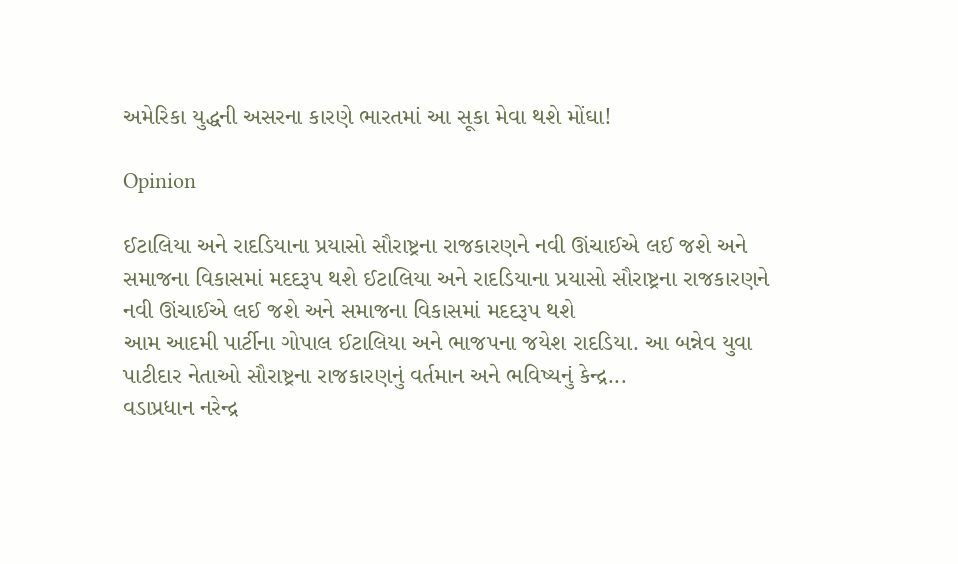અમેરિકા યુદ્ધની અસરના કારણે ભારતમાં આ સૂકા મેવા થશે મોંઘા!

Opinion

ઈટાલિયા અને રાદડિયાના પ્રયાસો સૌરાષ્ટ્રના રાજકારણને નવી ઊંચાઈએ લઈ જશે અને સમાજના વિકાસમાં મદદરૂપ થશે ઈટાલિયા અને રાદડિયાના પ્રયાસો સૌરાષ્ટ્રના રાજકારણને નવી ઊંચાઈએ લઈ જશે અને સમાજના વિકાસમાં મદદરૂપ થશે
આમ આદમી પાર્ટીના ગોપાલ ઈટાલિયા અને ભાજપના જયેશ રાદડિયા. આ બન્નેવ યુવા પાટીદાર નેતાઓ સૌરાષ્ટ્રના રાજકારણનું વર્તમાન અને ભવિષ્યનું કેન્દ્ર...
વડાપ્રધાન નરેન્દ્ર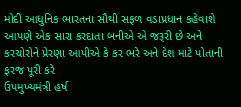મોદી આધુનિક ભારતના સૌથી સફળ વડાપ્રધાન કહેવાશે
આપણે એક સારા કરદાતા બનીએ એ જરૂરી છે અને કરચોરોને પ્રેરણા આપીએ કે કર ભરે અને દેશ માટે પોતાની ફરજ પૂરી કરે
ઉપમુખ્યમંત્રી હર્ષ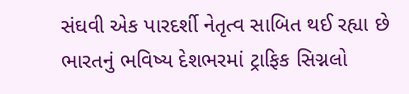સંઘવી એક પારદર્શી નેતૃત્વ સાબિત થઈ રહ્યા છે
ભારતનું ભવિષ્ય દેશભરમાં ટ્રાફિક સિગ્નલો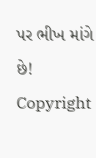પર ભીખ માંગે છે!
Copyright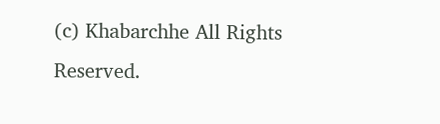(c) Khabarchhe All Rights Reserved.